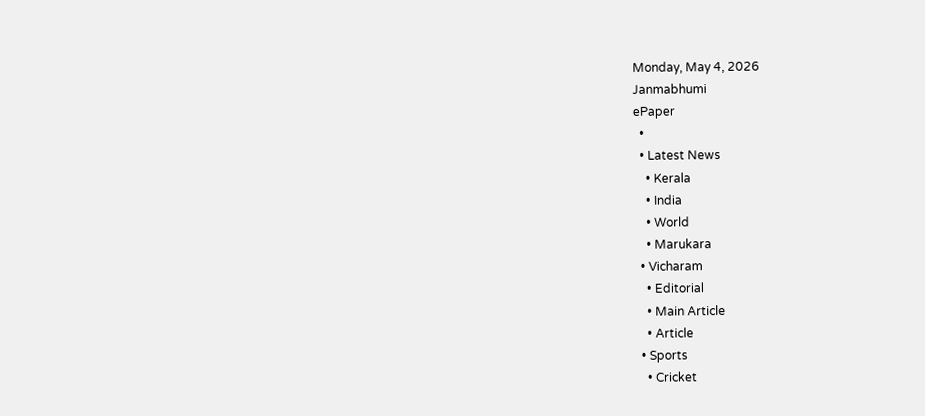Monday, May 4, 2026
Janmabhumi
ePaper
  •
  • Latest News
    • Kerala
    • India
    • World
    • Marukara
  • Vicharam
    • Editorial
    • Main Article
    • Article
  • Sports
    • Cricket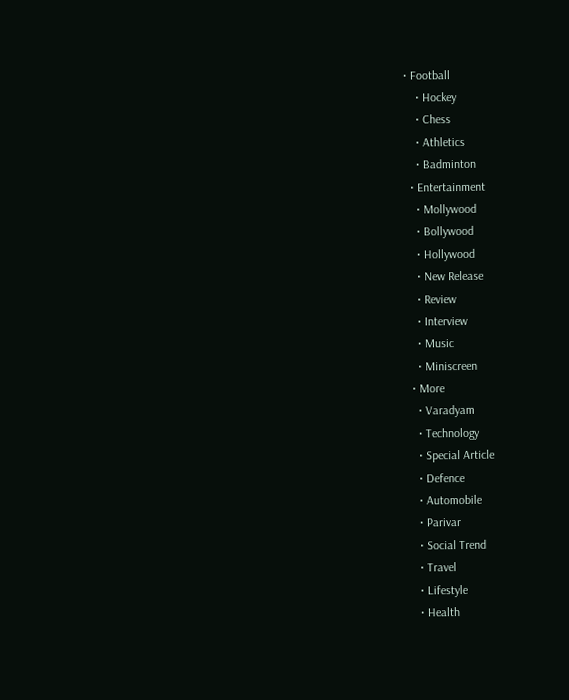• Football
    • Hockey
    • Chess
    • Athletics
    • Badminton
  • Entertainment
    • Mollywood
    • Bollywood
    • Hollywood
    • New Release
    • Review
    • Interview
    • Music
    • Miniscreen
  • More
    • Varadyam
    • Technology
    • Special Article
    • Defence
    • Automobile
    • Parivar
    • Social Trend
    • Travel
    • Lifestyle
    • Health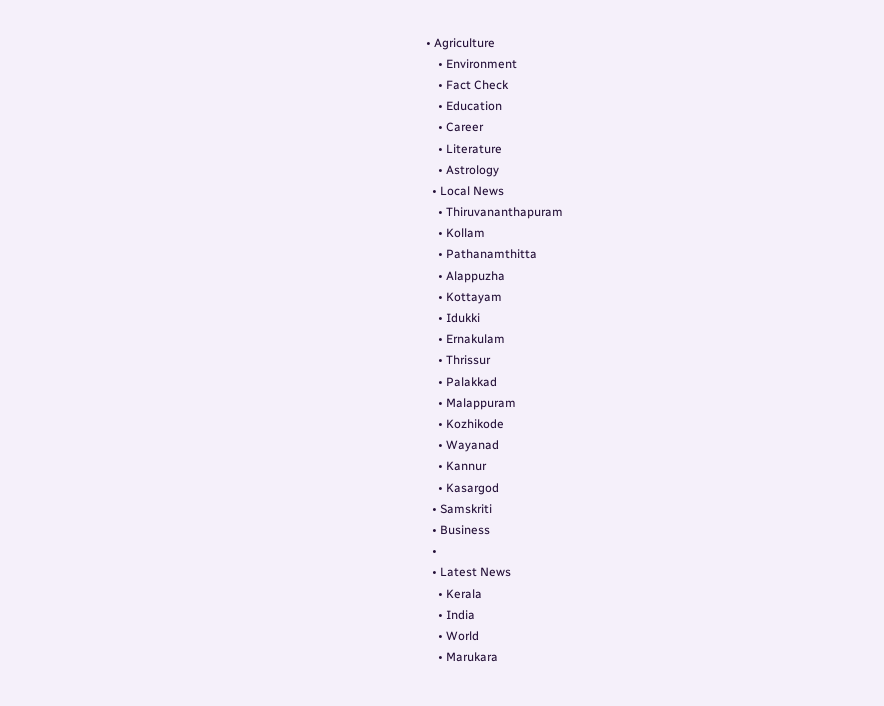• Agriculture
    • Environment
    • Fact Check
    • Education
    • Career
    • Literature
    • Astrology
  • Local News
    • Thiruvananthapuram
    • Kollam
    • Pathanamthitta
    • Alappuzha
    • Kottayam
    • Idukki
    • Ernakulam
    • Thrissur
    • Palakkad
    • Malappuram
    • Kozhikode
    • Wayanad
    • Kannur
    • Kasargod
  • Samskriti
  • Business
  •
  • Latest News
    • Kerala
    • India
    • World
    • Marukara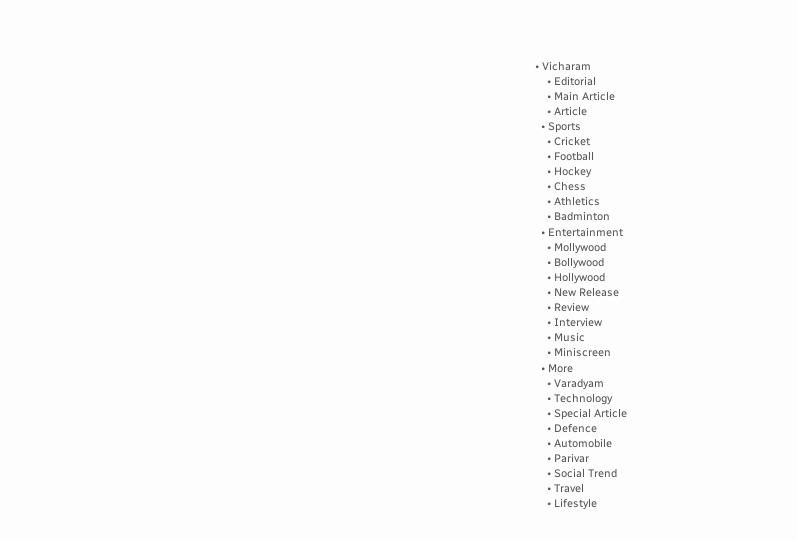• Vicharam
    • Editorial
    • Main Article
    • Article
  • Sports
    • Cricket
    • Football
    • Hockey
    • Chess
    • Athletics
    • Badminton
  • Entertainment
    • Mollywood
    • Bollywood
    • Hollywood
    • New Release
    • Review
    • Interview
    • Music
    • Miniscreen
  • More
    • Varadyam
    • Technology
    • Special Article
    • Defence
    • Automobile
    • Parivar
    • Social Trend
    • Travel
    • Lifestyle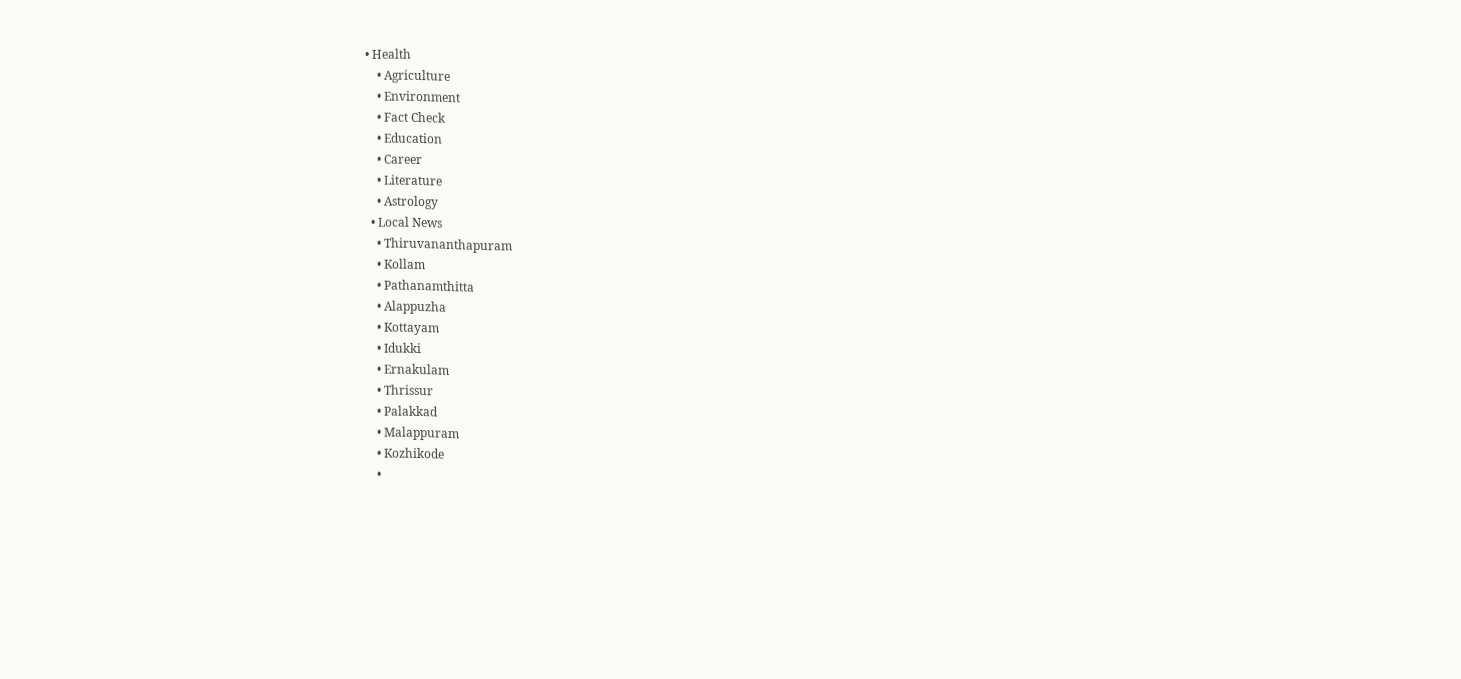• Health
    • Agriculture
    • Environment
    • Fact Check
    • Education
    • Career
    • Literature
    • Astrology
  • Local News
    • Thiruvananthapuram
    • Kollam
    • Pathanamthitta
    • Alappuzha
    • Kottayam
    • Idukki
    • Ernakulam
    • Thrissur
    • Palakkad
    • Malappuram
    • Kozhikode
    •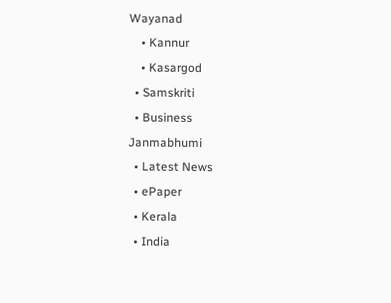Wayanad
    • Kannur
    • Kasargod
  • Samskriti
  • Business
Janmabhumi
  • Latest News
  • ePaper
  • Kerala
  • India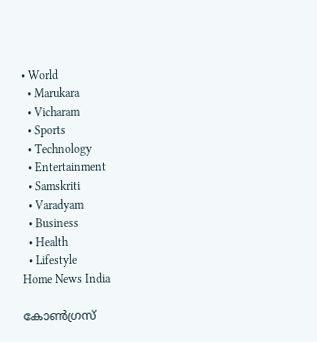• World
  • Marukara
  • Vicharam
  • Sports
  • Technology
  • Entertainment
  • Samskriti
  • Varadyam
  • Business
  • Health
  • Lifestyle
Home News India

കോണ്‍ഗ്രസ്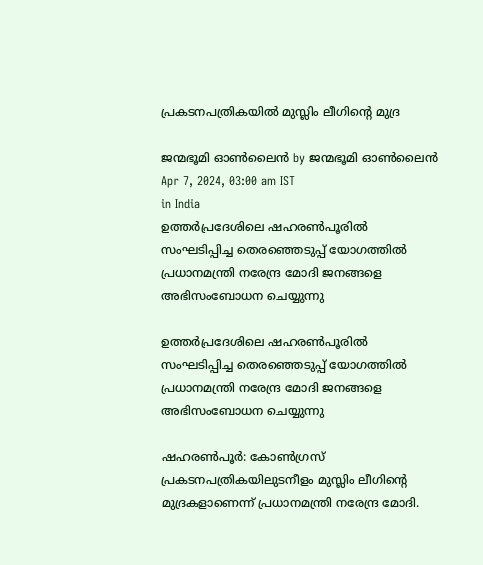പ്രകടനപത്രികയില്‍ മുസ്ലിം ലീഗിന്റെ മുദ്ര

ജന്മഭൂമി ഓണ്‍ലൈന്‍ by ജന്മഭൂമി ഓണ്‍ലൈന്‍
Apr 7, 2024, 03:00 am IST
in India
ഉത്തര്‍പ്രദേശിലെ ഷഹരണ്‍പൂരില്‍ സംഘടിപ്പിച്ച തെരഞ്ഞെടുപ്പ് യോഗത്തില്‍ പ്രധാനമന്ത്രി നരേന്ദ്ര മോദി ജനങ്ങളെ അഭിസംബോധന ചെയ്യുന്നു

ഉത്തര്‍പ്രദേശിലെ ഷഹരണ്‍പൂരില്‍ സംഘടിപ്പിച്ച തെരഞ്ഞെടുപ്പ് യോഗത്തില്‍ പ്രധാനമന്ത്രി നരേന്ദ്ര മോദി ജനങ്ങളെ അഭിസംബോധന ചെയ്യുന്നു

ഷഹരണ്‍പൂര്‍: കോണ്‍ഗ്രസ് പ്രകടനപത്രികയിലുടനീളം മുസ്ലിം ലീഗിന്റെ മുദ്രകളാണെന്ന് പ്രധാനമന്ത്രി നരേന്ദ്ര മോദി.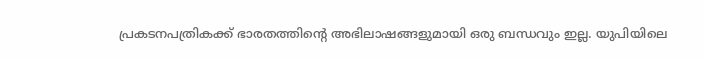പ്രകടനപത്രികക്ക് ഭാരതത്തിന്റെ അഭിലാഷങ്ങളുമായി ഒരു ബന്ധവും ഇല്ല. യുപിയിലെ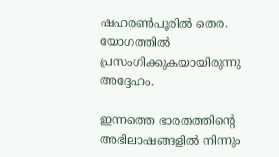ഷഹരണ്‍പൂരില്‍ തെര. യോഗത്തില്‍ പ്രസംഗിക്കുകയായിരുന്നു അദ്ദേഹം.

ഇന്നത്തെ ഭാരതത്തിന്റെ അഭിലാഷങ്ങളില്‍ നിന്നും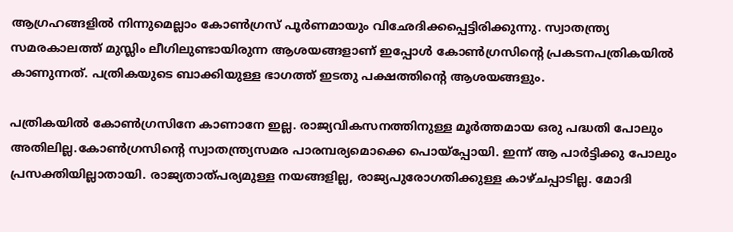ആഗ്രഹങ്ങളില്‍ നിന്നുമെല്ലാം കോണ്‍ഗ്രസ് പൂര്‍ണമായും വിഛേദിക്കപ്പെട്ടിരിക്കുന്നു. സ്വാതന്ത്ര്യ സമരകാലത്ത് മുസ്ലിം ലീഗിലുണ്ടായിരുന്ന ആശയങ്ങളാണ് ഇപ്പോള്‍ കോണ്‍ഗ്രസിന്റെ പ്രകടനപത്രികയില്‍ കാണുന്നത്. പത്രികയുടെ ബാക്കിയുള്ള ഭാഗത്ത് ഇടതു പക്ഷത്തിന്റെ ആശയങ്ങളും.

പത്രികയില്‍ കോണ്‍ഗ്രസിനേ കാണാനേ ഇല്ല. രാജ്യവികസനത്തിനുള്ള മൂര്‍ത്തമായ ഒരു പദ്ധതി പോലും അതിലില്ല.കോണ്‍ഗ്രസിന്റെ സ്വാതന്ത്ര്യസമര പാരമ്പര്യമൊക്കെ പൊയ്‌പ്പോയി. ഇന്ന് ആ പാര്‍ട്ടിക്കു പോലും പ്രസക്തിയില്ലാതായി. രാജ്യതാത്പര്യമുള്ള നയങ്ങളില്ല, രാജ്യപുരോഗതിക്കുള്ള കാഴ്ചപ്പാടില്ല. മോദി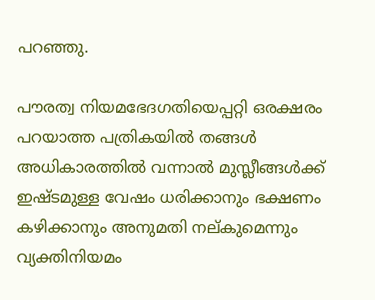പറഞ്ഞു.

പൗരത്വ നിയമഭേദഗതിയെപ്പറ്റി ഒരക്ഷരം പറയാത്ത പത്രികയില്‍ തങ്ങള്‍ അധികാരത്തില്‍ വന്നാല്‍ മുസ്ലീങ്ങള്‍ക്ക് ഇഷ്ടമുള്ള വേഷം ധരിക്കാനും ഭക്ഷണം കഴിക്കാനും അനുമതി നല്കുമെന്നും വ്യക്തിനിയമം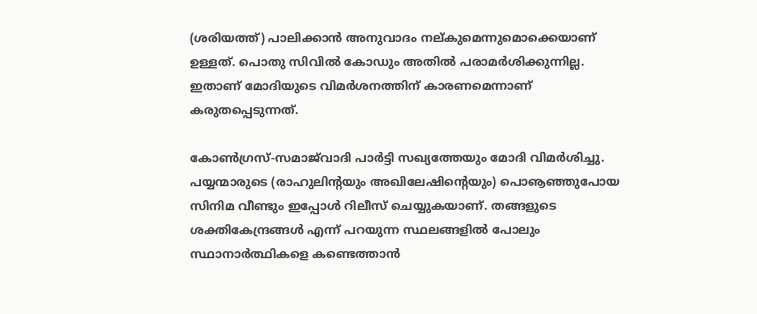(ശരിയത്ത്) പാലിക്കാന്‍ അനുവാദം നല്കുമെന്നുമൊക്കെയാണ് ഉള്ളത്. പൊതു സിവില്‍ കോഡും അതില്‍ പരാമര്‍ശിക്കുന്നില്ല. ഇതാണ് മോദിയുടെ വിമര്‍ശനത്തിന് കാരണമെന്നാണ് കരുതപ്പെടുന്നത്.

കോണ്‍ഗ്രസ്-സമാജ്‌വാദി പാര്‍ട്ടി സഖ്യത്തേയും മോദി വിമര്‍ശിച്ചു. പയ്യന്മാരുടെ (രാഹുലിന്റയും അഖിലേഷിന്റെയും) പൊൡഞ്ഞുപോയ സിനിമ വീണ്ടും ഇപ്പോള്‍ റിലീസ് ചെയ്യുകയാണ്. തങ്ങളുടെ ശക്തികേന്ദ്രങ്ങള്‍ എന്ന് പറയുന്ന സ്ഥലങ്ങളില്‍ പോലും സ്ഥാനാര്‍ത്ഥികളെ കണ്ടെത്താന്‍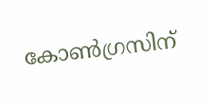കോണ്‍ഗ്രസിന്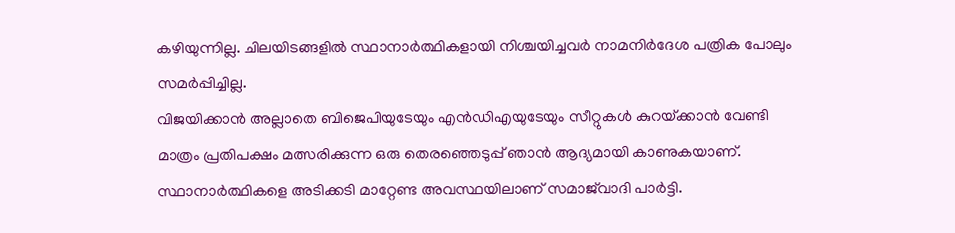കഴിയുന്നില്ല. ചിലയിടങ്ങളില്‍ സ്ഥാനാര്‍ത്ഥികളായി നിശ്ചയിച്ചവര്‍ നാമനിര്‍ദേശ പത്രിക പോലും സമര്‍പ്പിച്ചില്ല.
വിജയിക്കാന്‍ അല്ലാതെ ബിജെപിയുടേയും എന്‍ഡിഎയുടേയും സീറ്റുകള്‍ കുറയ്‌ക്കാന്‍ വേണ്ടി മാത്രം പ്രതിപക്ഷം മത്സരിക്കുന്ന ഒരു തെരഞ്ഞെടുപ്പ് ഞാന്‍ ആദ്യമായി കാണുകയാണ്. സ്ഥാനാര്‍ത്ഥികളെ അടിക്കടി മാറ്റേണ്ട അവസ്ഥയിലാണ് സമാജ്‌വാദി പാര്‍ട്ടി.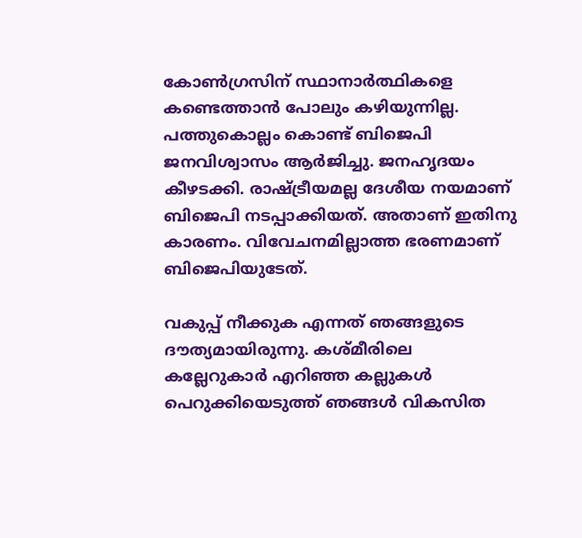കോണ്‍ഗ്രസിന് സ്ഥാനാര്‍ത്ഥികളെ കണ്ടെത്താന്‍ പോലും കഴിയുന്നില്ല. പത്തുകൊല്ലം കൊണ്ട് ബിജെപി ജനവിശ്വാസം ആര്‍ജിച്ചു. ജനഹൃദയം കീഴടക്കി. രാഷ്‌ട്രീയമല്ല ദേശീയ നയമാണ് ബിജെപി നടപ്പാക്കിയത്. അതാണ് ഇതിനു കാരണം. വിവേചനമില്ലാത്ത ഭരണമാണ് ബിജെപിയുടേത്.

വകുപ്പ് നീക്കുക എന്നത് ഞങ്ങളുടെ ദൗത്യമായിരുന്നു. കശ്മീരിലെ കല്ലേറുകാര്‍ എറിഞ്ഞ കല്ലുകള്‍ പെറുക്കിയെടുത്ത് ഞങ്ങള്‍ വികസിത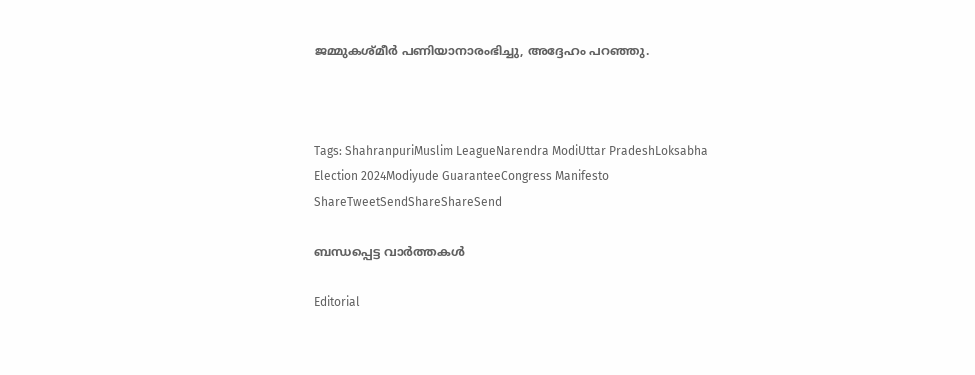ജമ്മുകശ്മീര്‍ പണിയാനാരംഭിച്ചു, അദ്ദേഹം പറഞ്ഞു.



Tags: ShahranpuriMuslim LeagueNarendra ModiUttar PradeshLoksabha Election 2024Modiyude GuaranteeCongress Manifesto
ShareTweetSendShareShareSend

ബന്ധപ്പെട്ട വാര്‍ത്തകള്‍

Editorial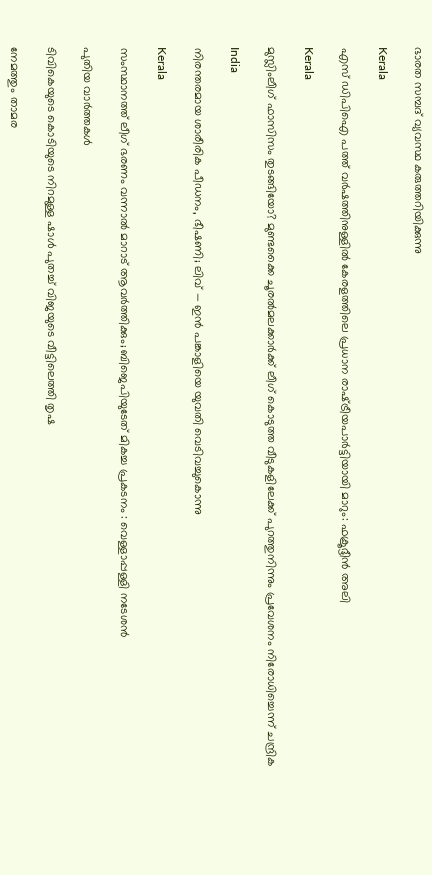ഭാരത സമ്പദ് വ്യവസ്ഥ കരുത്തറിയിക്കുന്നു

Kerala

എസ് ഡിപിഐ പത്ത് വര്‍ഷത്തിനുള്ളില്‍ കേരളത്തിലെ പ്രധാന രാഷ്‌ട്രീയപാര്‍ട്ടിയായി മാറും: ഫക്രൂദ്ദീന്‍ അലി

Kerala

മുസ്ലിംലീഗ് ഫാസിസം തുടങ്ങിയോ? മുണ്ടക്കൈ ചൂരല്‍മലക്കാര്‍ക്ക് ലീഗ് കൊടുത്ത വീടുകളിലേക്ക് പുറത്തുനിന്നും പ്രവേശനം നിരോധിച്ചെന്ന് ചന്ദ്രിക

India

നിരന്തരമായ ശാരീരിക പീഡനം, ഭീഷണി; ലിവ് — ഇൻ പങ്കാളിയെ യുവതി വെടിവച്ചുകൊന്നു‌

Kerala

സംസ്ഥാനത്ത് ലീഗ് ഭരണം വന്നാൽ മാറാട് ആവർത്തിക്കും; ബിജെപിയുടേത് മികച്ച പ്രകടനം : വെള്ളാപ്പള്ളി നടേശൻ

പുതിയ വാര്‍ത്തകള്‍

ടിവികെയുടെ കൊടിയുടെ നിറമുള്ള ഷാൾ പുതച്ച് വിജയുടെ വീട്ടിലെത്തി തൃഷ

നേമത്തും താമര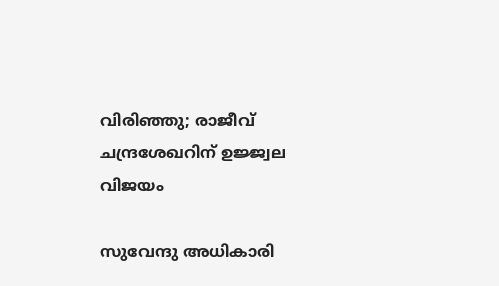വിരിഞ്ഞു; രാജീവ് ചന്ദ്രശേഖറിന് ഉജ്ജ്വല വിജയം

സുവേന്ദു അധികാരി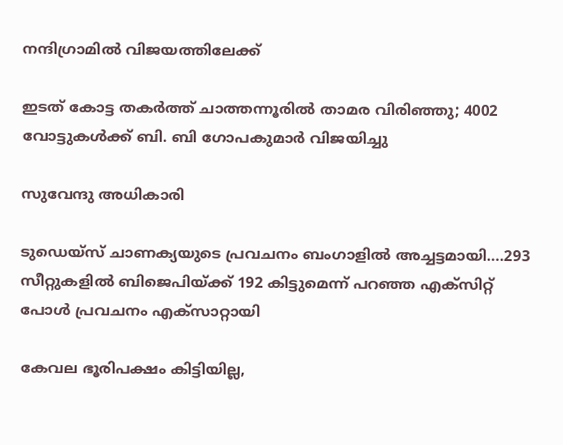നന്ദിഗ്രാമില്‍ വിജയത്തിലേക്ക്

ഇടത് കോട്ട തകർത്ത് ചാത്തന്നൂരിൽ താമര വിരിഞ്ഞു; 4002 വോട്ടുകൾക്ക് ബി. ബി ഗോപകുമാർ വിജയിച്ചു

സുവേന്ദു അധികാരി

ടുഡെയ്സ് ചാണക്യയുടെ പ്രവചനം ബംഗാളില്‍ അച്ചട്ടമായി….293 സീറ്റുകളില്‍ ബിജെപിയ്‌ക്ക് 192 കിട്ടുമെന്ന് പറഞ്ഞ എക്സിറ്റ് പോള്‍ പ്രവചനം എക്സാറ്റായി

കേവല ഭൂരിപക്ഷം കിട്ടിയില്ല,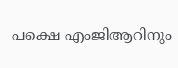പക്ഷെ എംജിആറിനും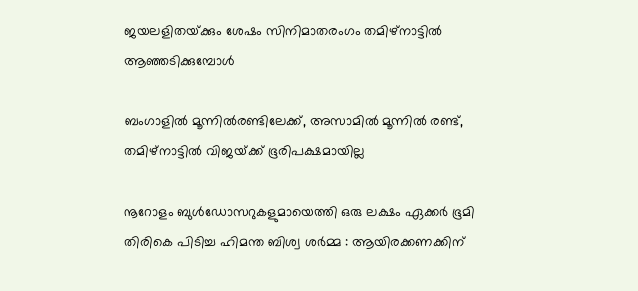ജയലളിതയ്‌ക്കും ശേഷം സിനിമാതരംഗം തമിഴ്നാട്ടില്‍ ആഞ്ഞടിക്കുമ്പോള്‍

ബംഗാളിൽ മൂന്നിൽരണ്ടിലേക്ക്, അസാമിൽ മൂന്നിൽ രണ്ട്, തമിഴ്‌നാട്ടിൽ വിജയ്‌ക്ക് ഭൂരിപക്ഷമായില്ല

നൂറോളം ബുൾഡോസറുകളുമായെത്തി ഒരു ലക്ഷം ഏക്കർ ഭൂമി തിരികെ പിടിച്ച ഹിമന്ത ബിശ്വ ശർമ്മ : ആയിരക്കണക്കിന്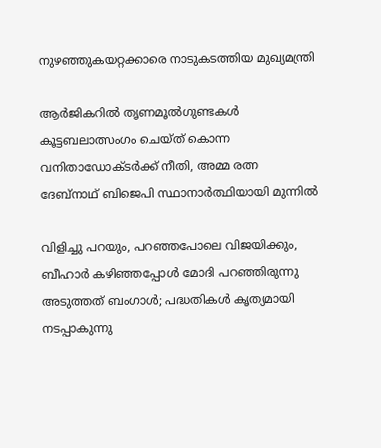നുഴഞ്ഞുകയറ്റക്കാരെ നാടുകടത്തിയ മുഖ്യമന്ത്രി

ആര്‍ജികറില്‍ തൃണമൂല്‍ഗുണ്ടകള്‍ കൂട്ടബലാത്സംഗം ചെയ്ത് കൊന്ന വനിതാഡോക്ടര്‍ക്ക് നീതി, അമ്മ രത്ന ദേബ്നാഥ് ബിജെപി സ്ഥാനാര്‍ത്ഥിയായി മുന്നില്‍

വിളിച്ചു പറയും, പറഞ്ഞപോലെ വിജയിക്കും, ബീഹാർ കഴിഞ്ഞപ്പോൾ മോദി പറഞ്ഞിരുന്നു അടുത്തത് ബംഗാൾ; പദ്ധതികൾ കൃത്യമായി നടപ്പാകുന്നു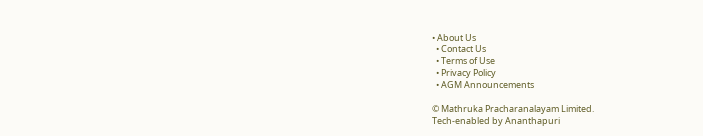• About Us
  • Contact Us
  • Terms of Use
  • Privacy Policy
  • AGM Announcements

© Mathruka Pracharanalayam Limited.
Tech-enabled by Ananthapuri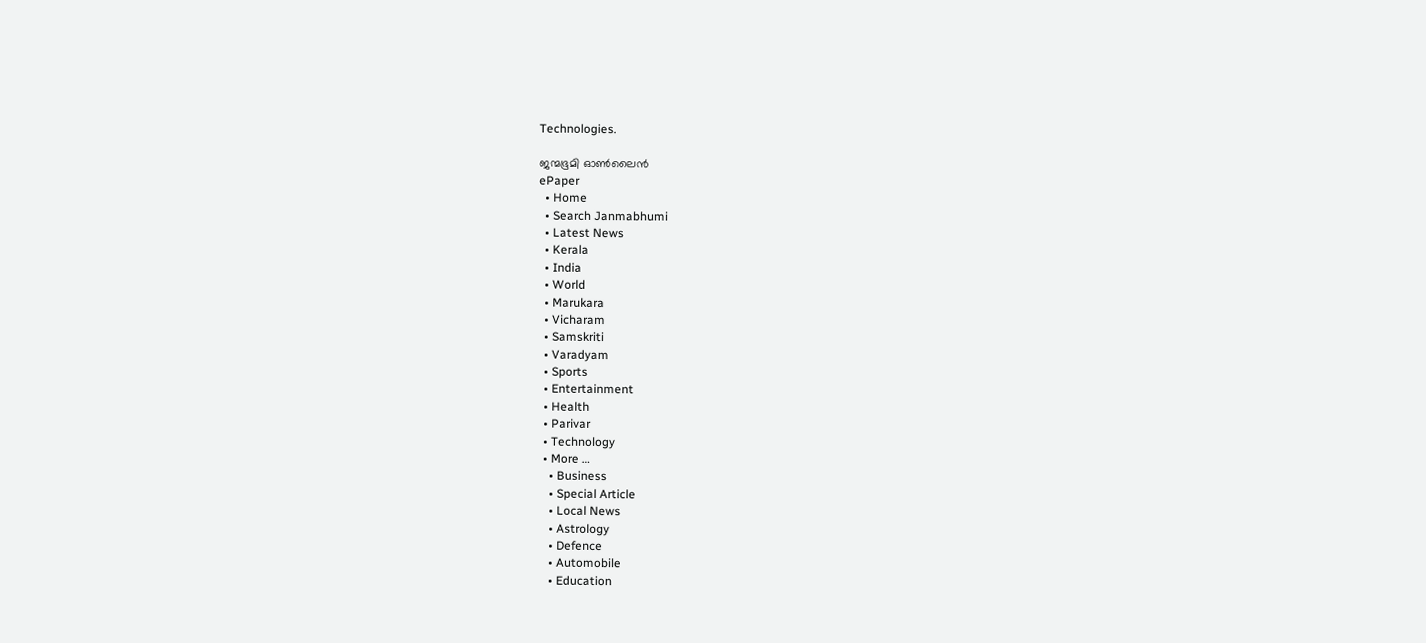Technologies.

ജന്മഭൂമി ഓണ്‍ലൈന്‍
ePaper
  • Home
  • Search Janmabhumi
  • Latest News
  • Kerala
  • India
  • World
  • Marukara
  • Vicharam
  • Samskriti
  • Varadyam
  • Sports
  • Entertainment
  • Health
  • Parivar
  • Technology
  • More …
    • Business
    • Special Article
    • Local News
    • Astrology
    • Defence
    • Automobile
    • Education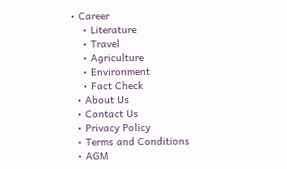• Career
    • Literature
    • Travel
    • Agriculture
    • Environment
    • Fact Check
  • About Us
  • Contact Us
  • Privacy Policy
  • Terms and Conditions
  • AGM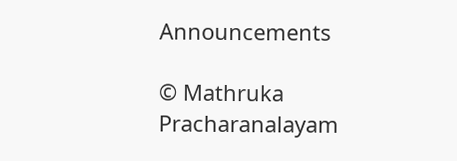Announcements

© Mathruka Pracharanalayam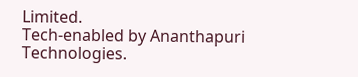Limited.
Tech-enabled by Ananthapuri Technologies.